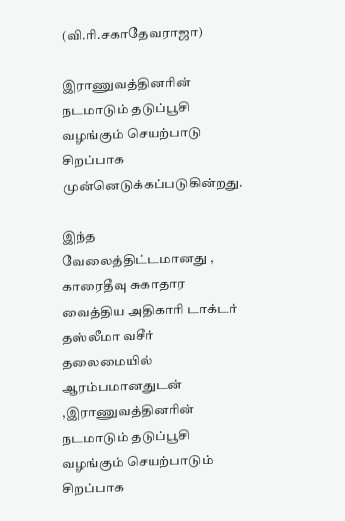(வி.ரி.சகாதேவராஜா)

இராணுவத்தினரின் நடமாடும் தடுப்பூசி வழங்கும் செயற்பாடு சிறப்பாக முன்னெடுக்கப்படுகின்றது.

இந்த வேலைத்திட்டமானது , காரைதீவு சுகாதார வைத்திய அதிகாரி டாக்டர் தஸ்லீமா வசீர் தலைமையில் ஆரம்பமானதுடன் ,இராணுவத்தினரின் நடமாடும் தடுப்பூசி வழங்கும் செயற்பாடும் சிறப்பாக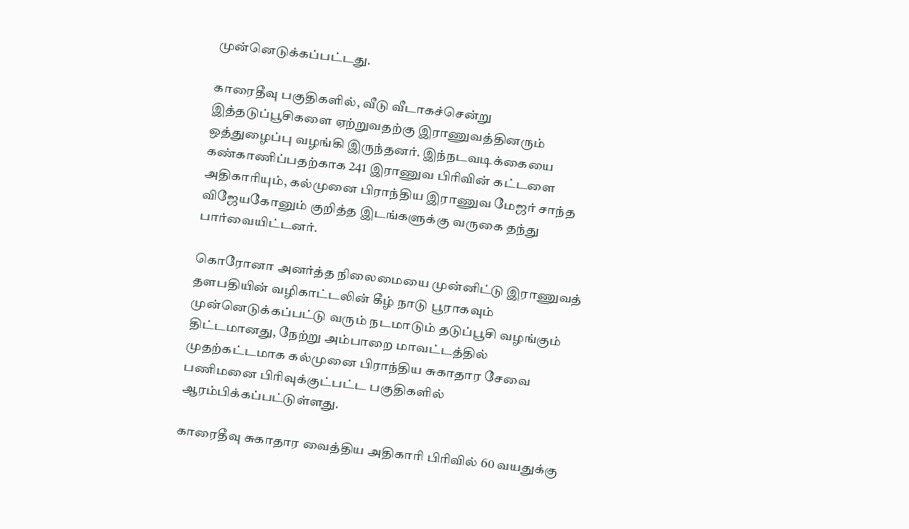முன்னெடுக்கப்பட்டது.

காரைதீவு பகுதிகளில், வீடு வீடாகச்சென்று இத்தடுப்பூசிகளை ஏற்றுவதற்கு இராணுவத்தினரும் ஒத்துழைப்பு வழங்கி இருந்தனர். இந்நடவடிக்கையை கண்காணிப்பதற்காக 241 இராணுவ பிரிவின் கட்டளை அதிகாரியும், கல்முனை பிராந்திய இராணுவ மேஜர் சாந்த விஜேயகோனும் குறித்த இடங்களுக்கு வருகை தந்து பார்வையிட்டனர்.

கொரோனா அனர்த்த நிலைமையை முன்னிட்டு இராணுவத் தளபதியின் வழிகாட்டலின் கீழ் நாடு பூராகவும் முன்னெடுக்கப்பட்டு வரும் நடமாடும் தடுப்பூசி வழங்கும் திட்டமானது, நேற்று அம்பாறை மாவட்டத்தில் முதற்கட்டமாக கல்முனை பிராந்திய சுகாதார சேவை பணிமனை பிரிவுக்குட்பட்ட பகுதிகளில் ஆரம்பிக்கப்பட்டுள்ளது.

காரைதீவு சுகாதார வைத்திய அதிகாரி பிரிவில் 60 வயதுக்கு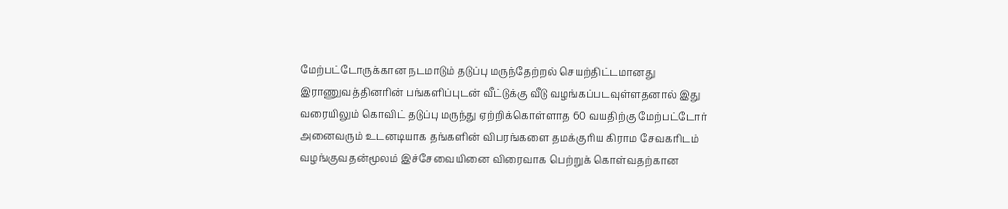மேற்பட்டோருக்கான நடமாடும் தடுப்பு மருந்தேற்றல் செயற்திட்டமானது இராணுவத்தினரின் பங்களிப்புடன் வீட்டுக்கு வீடு வழங்கப்படவுள்ளதனால் இது வரையிலும் கொவிட் தடுப்பு மருந்து ஏற்றிக்கொள்ளாத 60 வயதிற்கு மேற்பட்டோர் அனைவரும் உடனடியாக தங்களின் விபரங்களை தமக்குரிய கிராம சேவகரிடம் வழங்குவதன்மூலம் இச்சேவையினை விரைவாக பெற்றுக் கொள்வதற்கான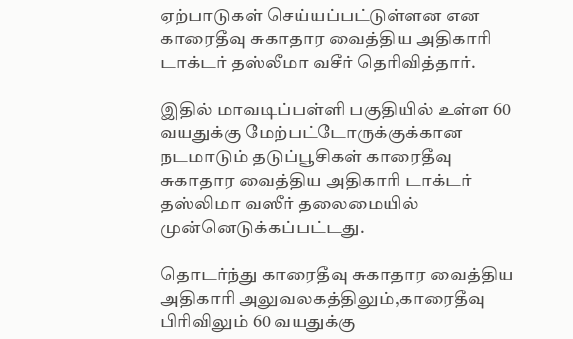ஏற்பாடுகள் செய்யப்பட்டுள்ளன என காரைதீவு சுகாதார வைத்திய அதிகாரி டாக்டர் தஸ்லீமா வசீர் தெரிவித்தார்.

இதில் மாவடிப்பள்ளி பகுதியில் உள்ள 60 வயதுக்கு மேற்பட்டோருக்குக்கான நடமாடும் தடுப்பூசிகள் காரைதீவு சுகாதார வைத்திய அதிகாரி டாக்டர் தஸ்லிமா வஸீர் தலைமையில் முன்னெடுக்கப்பட்டது.

தொடர்ந்து காரைதீவு சுகாதார வைத்திய அதிகாரி அலுவலகத்திலும்,காரைதீவு பிரிவிலும் 60 வயதுக்கு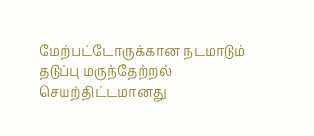மேற்பட்டோருக்கான நடமாடும் தடுப்பு மருந்தேற்றல் செயற்திட்டமானது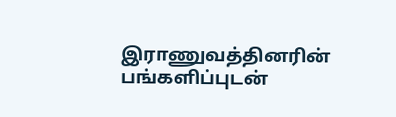இராணுவத்தினரின் பங்களிப்புடன்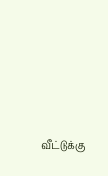வீட்டுக்கு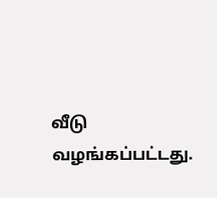வீடு வழங்கப்பட்டது.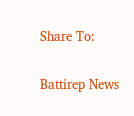Share To:

Battirep News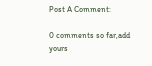Post A Comment:

0 comments so far,add yours